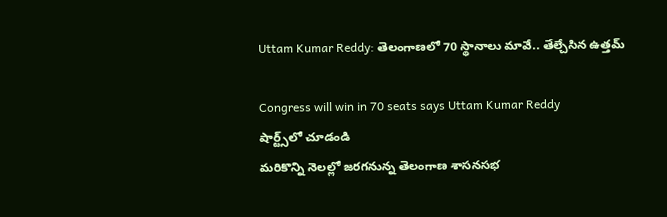Uttam Kumar Reddy: తెలంగాణలో 70 స్థానాలు మావే.. తేల్చేసిన ఉత్తమ్

Congress will win in 70 seats says Uttam Kumar Reddy
షార్ట్స్‌లో చూడండి
మరికొన్ని నెలల్లో జరగనున్న తెలంగాణ శాసనసభ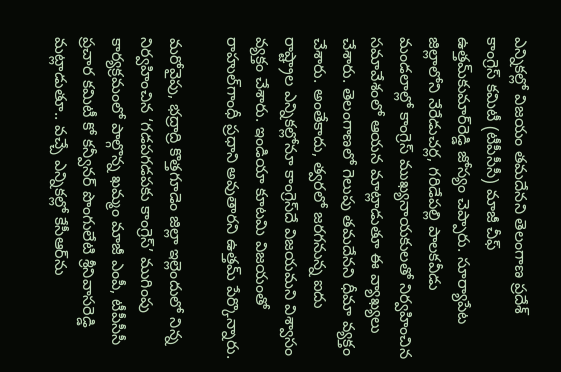ఎన్నికల్లో విజయం తమదేనని తెలంగాణ ప్రదేశ్ కాంగ్రెస్ కమిటీ (టీపీసీసీ) మాజీ చీఫ్ ఉత్తమ్‌కుమార్‌రెడ్డి జోస్యం చెప్పారు. సూర్యాపేట జిల్లాలోని నేరేడుచర్ల, గరిడేపల్లి పాలకవీడు మండలాల్లో కాంగ్రెస్ ముఖ్యనాయకులతో నిర్వహించిన సమావేశంలో ఆయన మాట్లాడుతూ ఈ వ్యాఖ్యలు చేశారు. తెలంగాణలో గెలుపు తమదేనని ధీమా వ్యక్తం చేశారు. అంతేకాదు, త్వరలో జరగనున్న ఐదు రాష్ట్రాల ఎన్నికల్లోనూ కాంగ్రెస్‌దే విజయమని విశ్వాసం వ్యక్తం చేశారు. ఇండియా కూటమి విజయంతో రాహుల్‌గాంధీ ప్రధాని అవుతారని ఉత్తమ్ పేర్కొన్నారు.

మరోవైపు, భద్రాద్రి కొత్తగూడెం జిల్లా ఇల్లెందులో నిన్న నిర్వహించిన ‘గడపగడపకు కాంగ్రెస్’ ముగింపు కార్యక్రమంలో పాల్గొన్న ఖమ్మం మాజీ ఎంపీ, టీపీసీసీ ప్రచార కమిటీ కో కన్వీనర్ పొంగులేటి శ్రీనివాసరెడ్డి మట్లాడుతూ.. వచ్చే ఎన్నికల్లో కేసీఆర్‌ను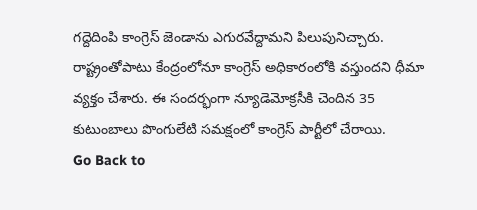గద్దెదింపి కాంగ్రెస్ జెండాను ఎగురవేద్దామని పిలుపునిచ్చారు. రాష్ట్రంతోపాటు కేంద్రంలోనూ కాంగ్రెస్ అధికారంలోకి వస్తుందని ధీమా వ్యక్తం చేశారు. ఈ సందర్భంగా న్యూడెమోక్రసీకి చెందిన 35 కుటుంబాలు పొంగులేటి సమక్షంలో కాంగ్రెస్ పార్టీలో చేరాయి.
Go Back to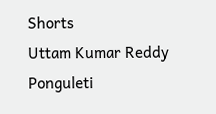Shorts
Uttam Kumar Reddy
Ponguleti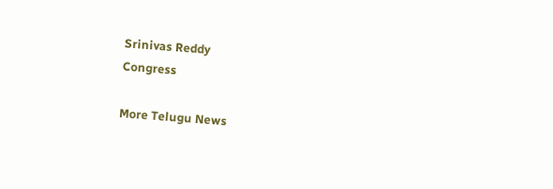Srinivas Reddy
Congress

More Telugu News